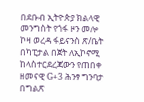በደቡብ ኢትዮጵያ ክልላዊ መንግስት የጎፋ ዞን መሎ ኮዛ ወረዳ ፋይናንስ ጽ/ቤት በካፒታል በጀት ለኢኮኖሚ ከላስተርደረጃውን የጠበቀ ዘመናዊ G+3 ሕንፃ ግንባታ በግልጽ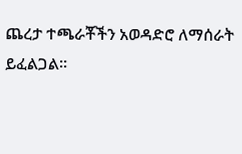ጨረታ ተጫራቾችን አወዳድሮ ለማሰራት ይፈልጋል፡፡